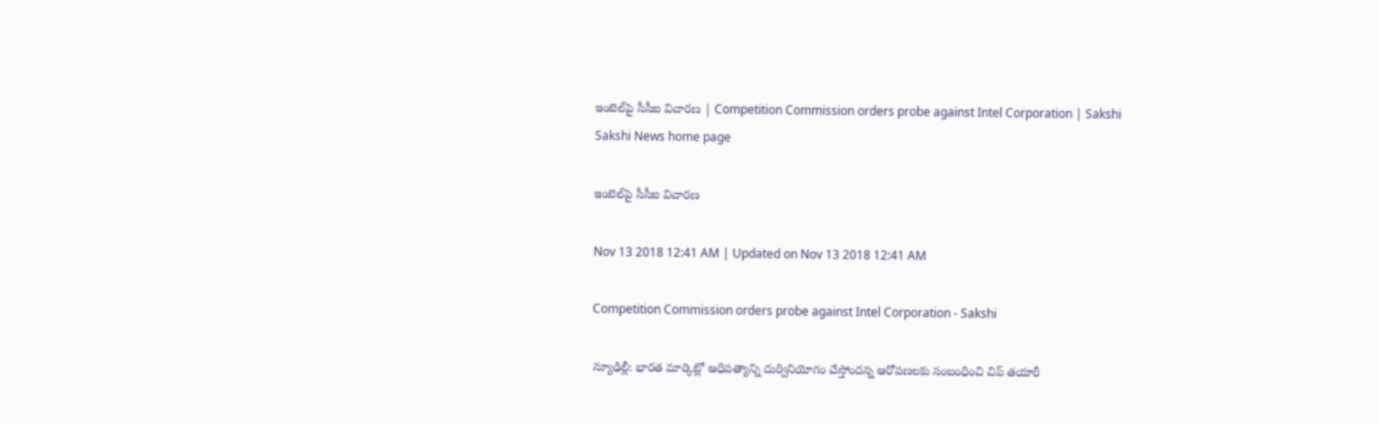ఇంటెల్‌పై సీసీఐ విచారణ | Competition Commission orders probe against Intel Corporation | Sakshi
Sakshi News home page

ఇంటెల్‌పై సీసీఐ విచారణ

Nov 13 2018 12:41 AM | Updated on Nov 13 2018 12:41 AM

Competition Commission orders probe against Intel Corporation - Sakshi

న్యూఢిల్లీ: భారత మార్కెట్లో ఆధిపత్యాన్ని దుర్వినియోగం చేస్తోందన్న ఆరోపణలకు సంబంధించి చిప్‌ తయారీ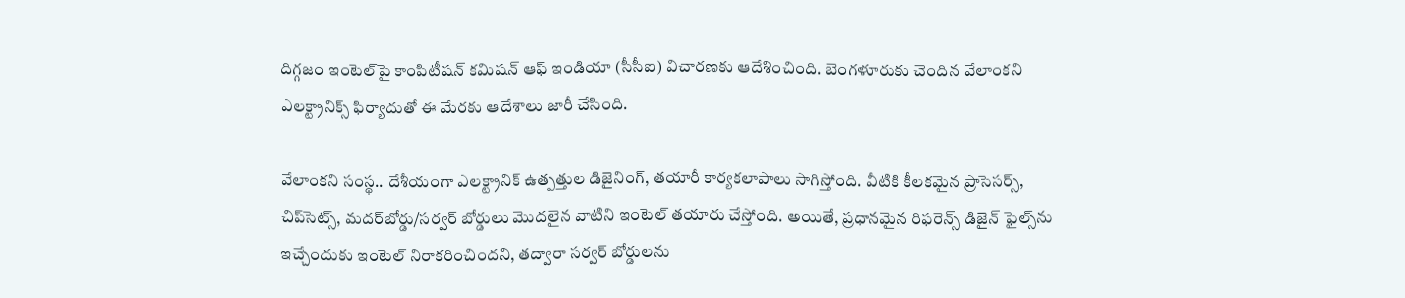దిగ్గజం ఇంటెల్‌పై కాంపిటీషన్‌ కమిషన్‌ ఆఫ్‌ ఇండియా (సీసీఐ) విచారణకు ఆదేశించింది. బెంగళూరుకు చెందిన వేలాంకని ఎలక్ట్రానిక్స్‌ ఫిర్యాదుతో ఈ మేరకు ఆదేశాలు జారీ చేసింది.

వేలాంకని సంస్థ.. దేశీయంగా ఎలక్ట్రానిక్‌ ఉత్పత్తుల డిజైనింగ్, తయారీ కార్యకలాపాలు సాగిస్తోంది. వీటికి కీలకమైన ప్రాసెసర్స్, చిప్‌సెట్స్, మదర్‌బోర్డు/సర్వర్‌ బోర్డులు మొదలైన వాటిని ఇంటెల్‌ తయారు చేస్తోంది. అయితే, ప్రధానమైన రిఫరెన్స్‌ డిజైన్‌ ఫైల్స్‌ను ఇచ్చేందుకు ఇంటెల్‌ నిరాకరించిందని, తద్వారా సర్వర్‌ బోర్డులను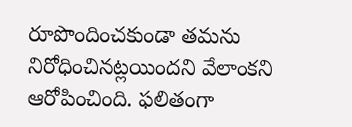రూపొందించకుండా తమను నిరోధించినట్లయిందని వేలాంకని ఆరోపించింది. ఫలితంగా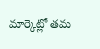మార్కెట్లో తమ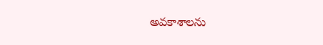అవకాశాలను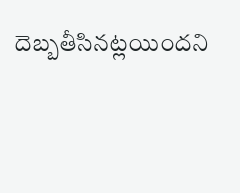దెబ్బతీసినట్లయిందని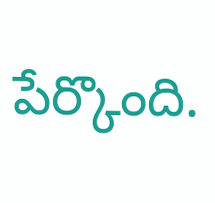పేర్కొంది.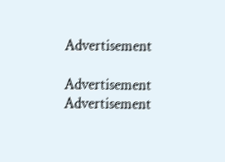Advertisement

Advertisement
Advertisement